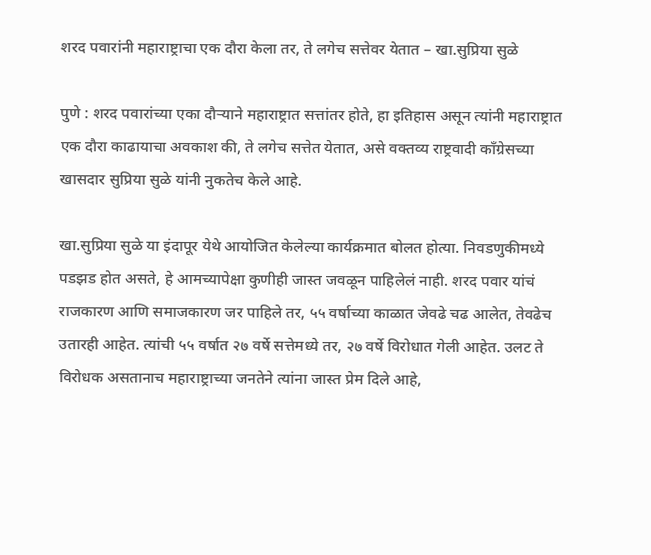शरद पवारांनी महाराष्ट्राचा एक दौरा केला तर, ते लगेच सत्तेवर येतात – खा.सुप्रिया सुळे

पुणे : शरद पवारांच्या एका दौऱ्याने महाराष्ट्रात सत्तांतर होते, हा इतिहास असून त्यांनी महाराष्ट्रात एक दौरा काढायाचा अवकाश की, ते लगेच सत्तेत येतात, असे वक्तव्य राष्ट्रवादी काँग्रेसच्या खासदार सुप्रिया सुळे यांनी नुकतेच केले आहे.

खा.सुप्रिया सुळे या इंदापूर येथे आयोजित केलेल्या कार्यक्रमात बोलत होत्या. निवडणुकीमध्ये पडझड होत असते, हे आमच्यापेक्षा कुणीही जास्त जवळून पाहिलेलं नाही. शरद पवार यांचं राजकारण आणि समाजकारण जर पाहिले तर, ५५ वर्षाच्या काळात जेवढे चढ आलेत, तेवढेच उतारही आहेत. त्यांची ५५ वर्षात २७ वर्षे सत्तेमध्ये तर, २७ वर्षे विरोधात गेली आहेत. उलट ते विरोधक असतानाच महाराष्ट्राच्या जनतेने त्यांना जास्त प्रेम दिले आहे,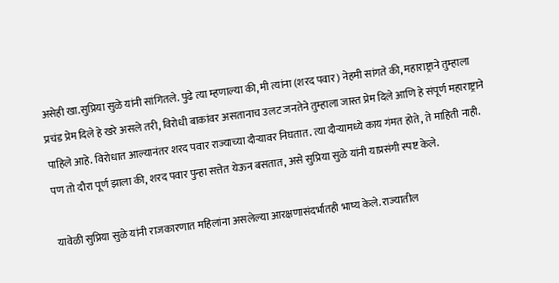असेही खा.सुप्रिया सुळे यांनी सांगितले. पुढे त्या म्हणाल्या की, मी त्यांना (शरद पवार) नेहमी सांगते की, महाराष्ट्राने तुम्हाला प्रचंड प्रेम दिले हे खरे असले तरी, विरोधी बाकांवर असतानाच उलट जनतेने तुम्हाला जास्त प्रेम दिले आणि हे संपूर्ण महाराष्ट्राने पाहिले आहे. विरोधात आल्यानंतर शरद पवार राज्याच्या दौऱ्यावर निघतात. त्या दौऱ्यामध्ये काय गंमत होते, ते माहिती नाही. पण तो दौरा पूर्ण झाला की, शरद पवार पुन्हा सत्तेत येऊन बसतात, असे सुप्रिया सुळे यांनी याप्रसंगी स्पष्ट केले.

यावेळी सुप्रिया सुळे यांनी राजकारणात महिलांना असलेल्या आरक्षणासंदर्भातही भाष्य केले. राज्यातील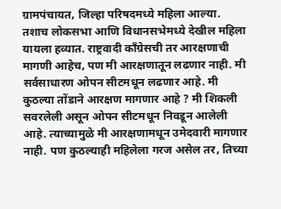ग्रामपंचायत, जिल्हा परिषदमध्ये महिला आल्या. तशाच लोकसभा आणि विधानसभेमध्ये देखील महिला यायला हव्यात. राष्ट्रवादी काँग्रेसची तर आरक्षणाची मागणी आहेच, पण मी आरक्षणातून लढणार नाही. मी सर्वसाधारण ओपन सीटमधून लढणार आहे. मी कुठल्या तोंडाने आरक्षण मागणार आहे ? मी शिकली सवरलेली असून ओपन सीटमधून निवडून आलेली आहे. त्याच्यामुळे मी आरक्षणामधून उमेदवारी मागणार नाही. पण कुठल्याही महिलेला गरज असेल तर, तिच्या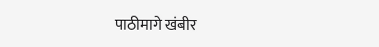पाठीमागे खंबीर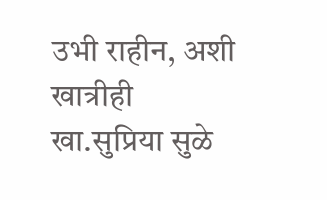उभी राहीन, अशी खात्रीही खा.सुप्रिया सुळे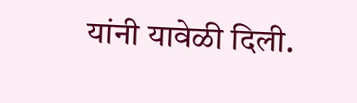यांनी यावेळी दिली.